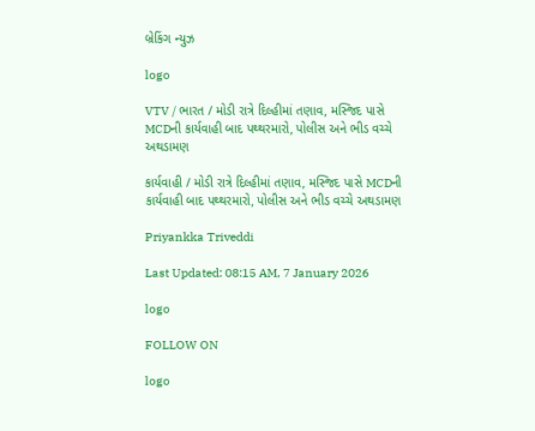બ્રેકિંગ ન્યુઝ

logo

VTV / ભારત / મોડી રાત્રે દિલ્હીમાં તણાવ, મસ્જિદ પાસે MCDની કાર્યવાહી બાદ પથ્થરમારો, પોલીસ અને ભીડ વચ્ચે અથડામણ

કાર્યવાહી / મોડી રાત્રે દિલ્હીમાં તણાવ, મસ્જિદ પાસે MCDની કાર્યવાહી બાદ પથ્થરમારો, પોલીસ અને ભીડ વચ્ચે અથડામણ

Priyankka Triveddi

Last Updated: 08:15 AM, 7 January 2026

logo

FOLLOW ON

logo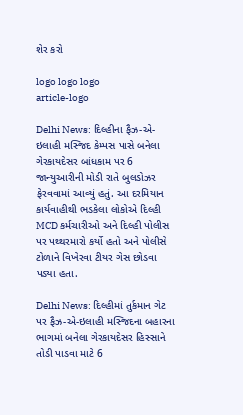શેર કરો

logo logo logo
article-logo

Delhi News: દિલ્હીના ફૈઝ-એ-ઇલાહી મસ્જિદ કેમ્પસ પાસે બનેલા ગેરકાયદેસર બાંધકામ પર 6 જાન્યુઆરીની મોડી રાતે બુલડોઝર ફેરવવામાં આવ્યું હતું. આ દરમિયાન કાર્યવાહીથી ભડકેલા લોકોએ દિલ્હી MCD કર્મચારીઓ અને દિલ્હી પોલીસ પર પથ્થરમારો કર્યો હતો અને પોલીસે ટોળાને વિખેરવા ટીયર ગેસ છોડવા પડ્યા હતા.

Delhi News: દિલ્હીમાં તુર્કમાન ગેટ પર ફૈઝ-એ-ઇલાહી મસ્જિદના બહારના ભાગમાં બનેલા ગેરકાયદેસર હિસ્સાને તોડી પાડવા માટે 6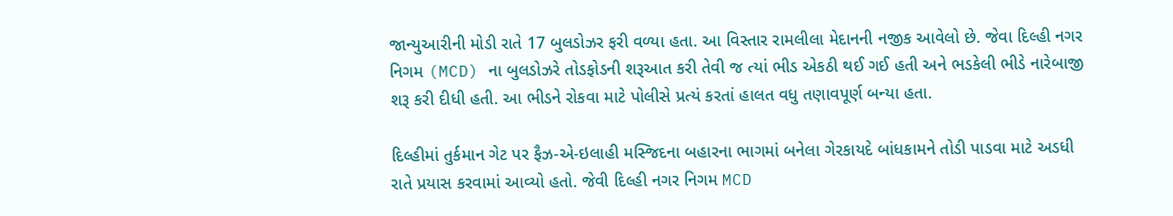જાન્યુઆરીની મોડી રાતે 17 બુલડોઝર ફરી વળ્યા હતા. આ વિસ્તાર રામલીલા મેદાનની નજીક આવેલો છે. જેવા દિલ્હી નગર નિગમ (MCD) ના બુલડોઝરે તોડફોડની શરૂઆત કરી તેવી જ ત્યાં ભીડ એકઠી થઈ ગઈ હતી અને ભડકેલી ભીડે નારેબાજી શરૂ કરી દીધી હતી. આ ભીડને રોકવા માટે પોલીસે પ્રત્યં કરતાં હાલત વધુ તણાવપૂર્ણ બન્યા હતા.

દિલ્હીમાં તુર્કમાન ગેટ પર ફૈઝ-એ-ઇલાહી મસ્જિદના બહારના ભાગમાં બનેલા ગેરકાયદે બાંધકામને તોડી પાડવા માટે અડધી રાતે પ્રયાસ કરવામાં આવ્યો હતો. જેવી દિલ્હી નગર નિગમ MCD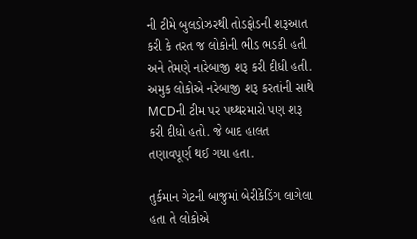ની ટીમે બુલડોઝરથી તોડફોડની શરૂઆત કરી કે તરત જ લોકોની ભીડ ભડકી હતી અને તેમણે નારેબાજી શરૂ કરી દીધી હતી. અમુક લોકોએ નરેબાજી શરૂ કરતાંની સાથે MCDની ટીમ પર પથ્થરમારો પણ શરૂ કરી દીધો હતો. જે બાદ હાલત તણાવપૂર્ણ થઈ ગયા હતા.

તુર્કમાન ગેટની બાજુમાં બેરીકેડિંગ લાગેલા હતા તે લોકોએ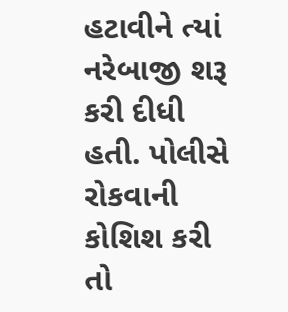હટાવીને ત્યાં નરેબાજી શરૂ કરી દીધી હતી. પોલીસે રોકવાની કોશિશ કરી તો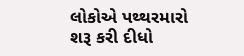લોકોએ પથ્થરમારો શરૂ કરી દીધો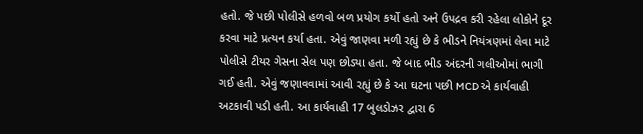હતો. જે પછી પોલીસે હળવો બળ પ્રયોગ કર્યો હતો અને ઉપદ્રવ કરી રહેલા લોકોને દૂર કરવા માટે પ્રત્યન કર્યા હતા. એવું જાણવા મળી રહ્યું છે કે ભીડને નિયંત્રણમાં લેવા માટે પોલીસે ટીયર ગેસના સેલ પણ છોડ્યા હતા. જે બાદ ભીડ અંદરની ગલીઓમાં ભાગી ગઈ હતી. એવું જણાવવામાં આવી રહ્યું છે કે આ ઘટના પછી MCD એ કાર્યવાહી અટકાવી પડી હતી. આ કાર્યવાહી 17 બુલડોઝર દ્વારા 6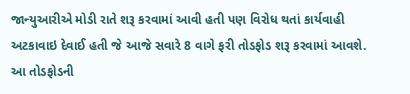જાન્યુઆરીએ મોડી રાતે શરૂ કરવામાં આવી હતી પણ વિરોધ થતાં કાર્યવાહી અટકાવાઇ દેવાઈ હતી જે આજે સવારે 8 વાગે ફરી તોડફોડ શરૂ કરવામાં આવશે. આ તોડફોડની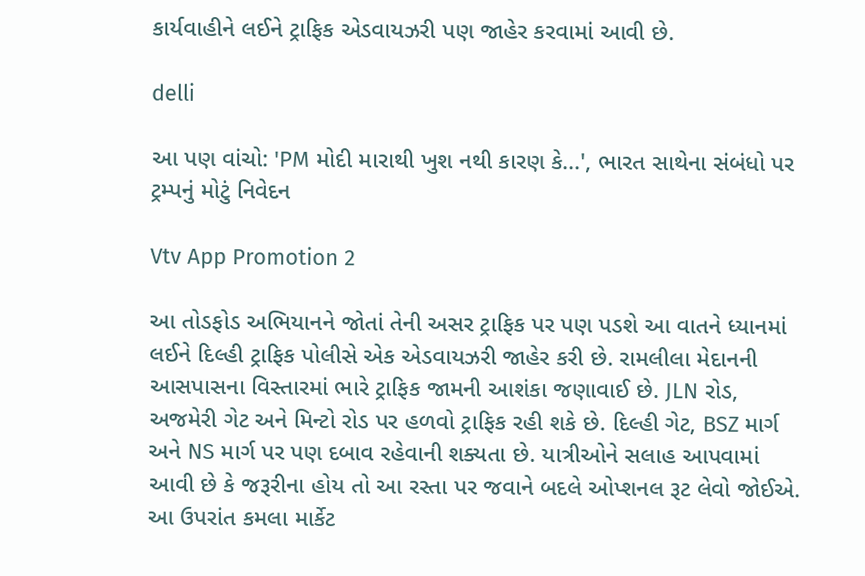કાર્યવાહીને લઈને ટ્રાફિક એડવાયઝરી પણ જાહેર કરવામાં આવી છે.

delli

આ પણ વાંચો: 'PM મોદી મારાથી ખુશ નથી કારણ કે...', ભારત સાથેના સંબંધો પર ટ્રમ્પનું મોટું નિવેદન

Vtv App Promotion 2

આ તોડફોડ અભિયાનને જોતાં તેની અસર ટ્રાફિક પર પણ પડશે આ વાતને ધ્યાનમાં લઈને દિલ્હી ટ્રાફિક પોલીસે એક એડવાયઝરી જાહેર કરી છે. રામલીલા મેદાનની આસપાસના વિસ્તારમાં ભારે ટ્રાફિક જામની આશંકા જણાવાઈ છે. JLN રોડ, અજમેરી ગેટ અને મિન્ટો રોડ પર હળવો ટ્રાફિક રહી શકે છે. દિલ્હી ગેટ, BSZ માર્ગ અને NS માર્ગ પર પણ દબાવ રહેવાની શક્યતા છે. યાત્રીઓને સલાહ આપવામાં આવી છે કે જરૂરીના હોય તો આ રસ્તા પર જવાને બદલે ઓપ્શનલ રૂટ લેવો જોઈએ. આ ઉપરાંત કમલા માર્કેટ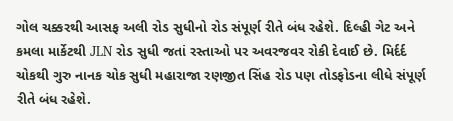ગોલ ચક્કરથી આસફ અલી રોડ સુધીનો રોડ સંપૂર્ણ રીતે બંધ રહેશે. દિલ્હી ગેટ અને કમલા માર્કેટથી JLN રોડ સુધી જતાં રસ્તાઓ પર અવરજવર રોકી દેવાઈ છે. મિર્દર્દ ચોકથી ગુરુ નાનક ચોક સુધી મહારાજા રણજીત સિંહ રોડ પણ તોડફોડના લીધે સંપૂર્ણ રીતે બંધ રહેશે.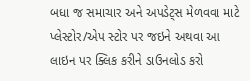બધા જ સમાચાર અને અપડેટ્સ મેળવવા માટે પ્લેસ્ટોર/એપ સ્ટોર પર જઇને અથવા આ લાઇન પર ક્લિક કરીને ડાઉનલોડ કરો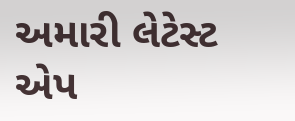અમારી લેટેસ્ટ એપ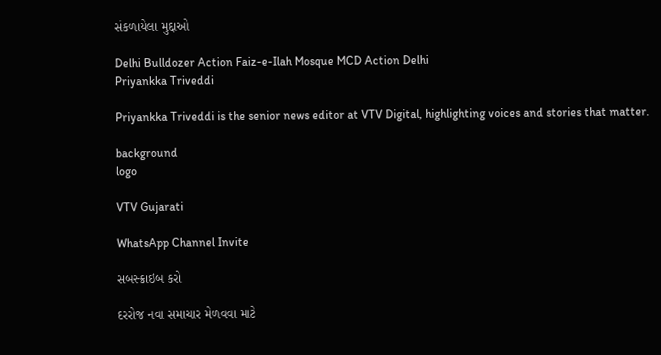સંકળાયેલા મુદ્દાઓ

Delhi Bulldozer Action Faiz-e-Ilah Mosque MCD Action Delhi
Priyankka Triveddi

Priyankka Triveddi is the senior news editor at VTV Digital, highlighting voices and stories that matter.

background
logo

VTV Gujarati

WhatsApp Channel Invite

સબસ્ક્રાઇબ કરો

દરરોજ નવા સમાચાર મેળવવા માટે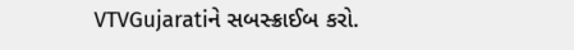VTVGujaratiને સબસ્ક્રાઈબ કરો.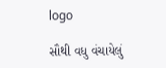logo

સૌથી વધુ વંચાયેલું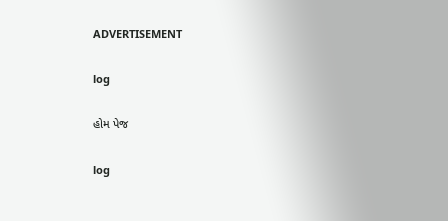ADVERTISEMENT

log

હોમ પેજ

log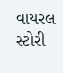વાયરલ સ્ટોરી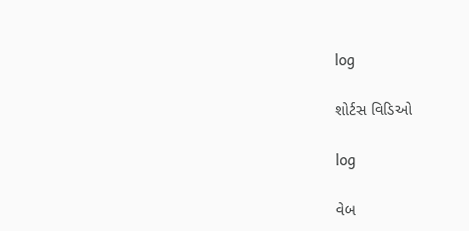log

શોર્ટસ વિડિઓ

log

વેબ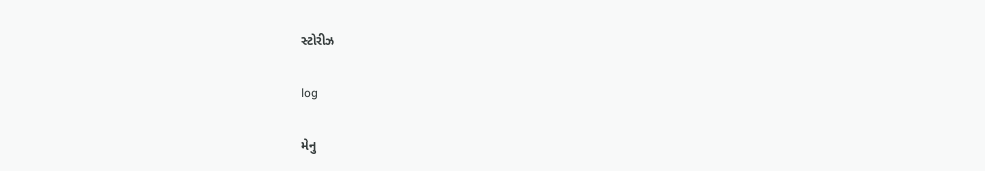સ્ટોરીઝ

log

મેનુ